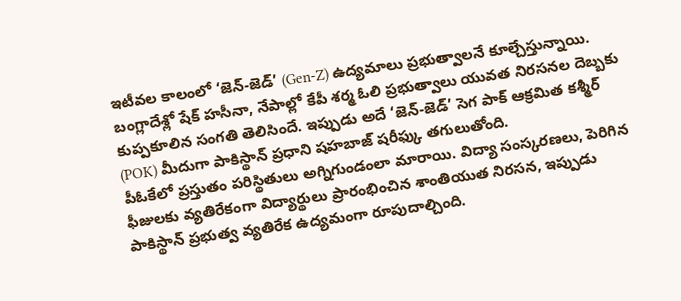ఇటీవల కాలంలో ‘జెన్-జెడ్’ (Gen-Z) ఉద్యమాలు ప్రభుత్వాలనే కూల్చేస్తున్నాయి. బంగ్లాదేశ్లో షేక్ హసీనా, నేపాల్లో కేపీ శర్మ ఓలి ప్రభుత్వాలు యువత నిరసనల దెబ్బకు కుప్పకూలిన సంగతి తెలిసిందే. ఇప్పుడు అదే ‘జెన్-జెడ్’ సెగ పాక్ ఆక్రమిత కశ్మీర్ (POK) మీదుగా పాకిస్థాన్ ప్రధాని షహబాజ్ షరీఫ్కు తగులుతోంది.
పీఓకేలో ప్రస్తుతం పరిస్థితులు అగ్నిగుండంలా మారాయి. విద్యా సంస్కరణలు, పెరిగిన ఫీజులకు వ్యతిరేకంగా విద్యార్థులు ప్రారంభించిన శాంతియుత నిరసన, ఇప్పుడు పాకిస్థాన్ ప్రభుత్వ వ్యతిరేక ఉద్యమంగా రూపుదాల్చింది.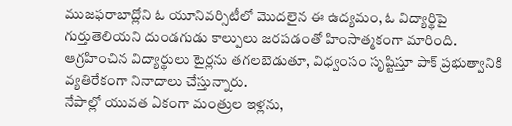ముజఫరాబాద్లోని ఓ యూనివర్సిటీలో మొదలైన ఈ ఉద్యమం, ఓ విద్యార్థిపై గుర్తుతెలియని దుండగుడు కాల్పులు జరపడంతో హింసాత్మకంగా మారింది. ఆగ్రహించిన విద్యార్థులు టైర్లను తగలబెడుతూ, విధ్వంసం సృష్టిస్తూ పాక్ ప్రభుత్వానికి వ్యతిరేకంగా నినాదాలు చేస్తున్నారు.
నేపాల్లో యువత ఏకంగా మంత్రుల ఇళ్లను,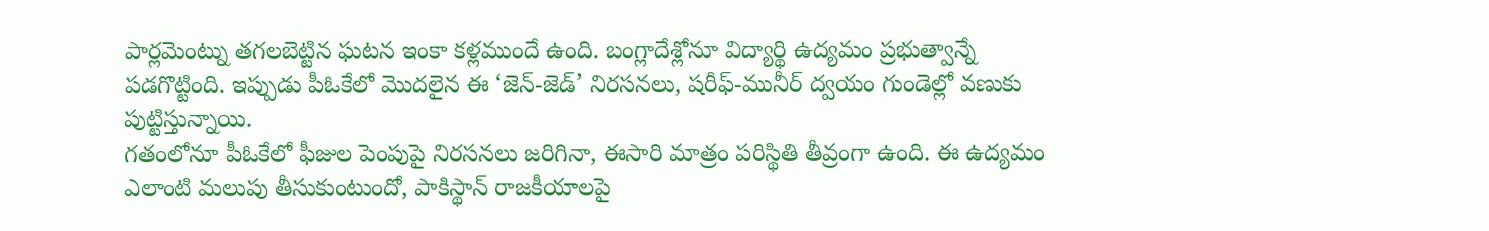పార్లమెంట్ను తగలబెట్టిన ఘటన ఇంకా కళ్లముందే ఉంది. బంగ్లాదేశ్లోనూ విద్యార్థి ఉద్యమం ప్రభుత్వాన్నే పడగొట్టింది. ఇప్పుడు పీఓకేలో మొదలైన ఈ ‘జెన్-జెడ్’ నిరసనలు, షరీఫ్-మునీర్ ద్వయం గుండెల్లో వణుకు పుట్టిస్తున్నాయి.
గతంలోనూ పీఓకేలో ఫీజుల పెంపుపై నిరసనలు జరిగినా, ఈసారి మాత్రం పరిస్థితి తీవ్రంగా ఉంది. ఈ ఉద్యమం ఎలాంటి మలుపు తీసుకుంటుందో, పాకిస్థాన్ రాజకీయాలపై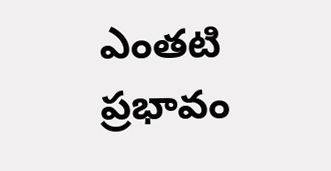ఎంతటి ప్రభావం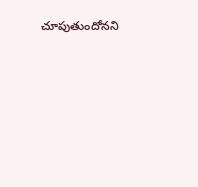చూపుతుందోనని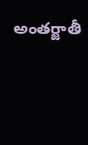అంతర్జాతీ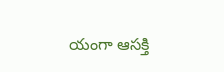యంగా ఆసక్తి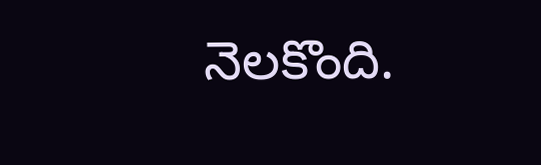నెలకొంది.